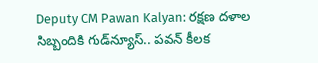Deputy CM Pawan Kalyan: రక్షణ దళాల సిబ్బందికి గుడ్‌న్యూస్‌.. పవన్‌ కీలక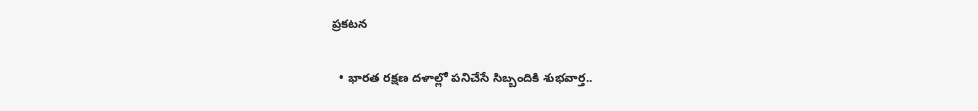ప్రకటన

  • భారత రక్షణ దళాల్లో పనిచేసే సిబ్బందికి శుభవార్త..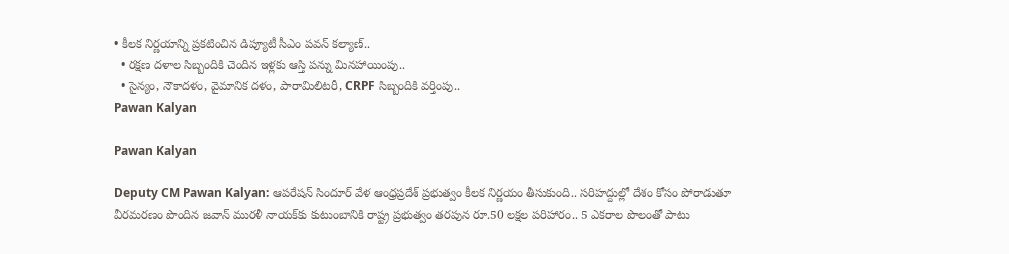• కీలక నిర్ణయాన్ని ప్రకటించిన డిప్యూటీ సీఎం పవన్‌ కల్యాణ్‌..
  • రక్షణ దళాల సిబ్బందికి చెందిన ఇళ్లకు ఆస్తి పన్ను మినహాయింపు..
  • సైన్యం, నౌకాదళం, వైమానిక దళం, పారామిలిటరీ, CRPF సిబ్బందికి వర్తింపు..
Pawan Kalyan

Pawan Kalyan

Deputy CM Pawan Kalyan: ఆపరేషన్‌ సిందూర్‌ వేళ ఆంధ్రప్రదేశ్‌ ప్రభుత్వం కీలక నిర్ణయం తీసుకుంది.. సరిహద్దుల్లో దేశం కోసం పోరాడుతూ వీరమరణం పొందిన జవాన్ మురళీ నాయక్‌కు కుటుంబానికి రాష్ట్ర ప్రభుత్వం తరపున రూ.50 లక్షల పరిహారం.. 5 ఎకరాల పొలంతో పాటు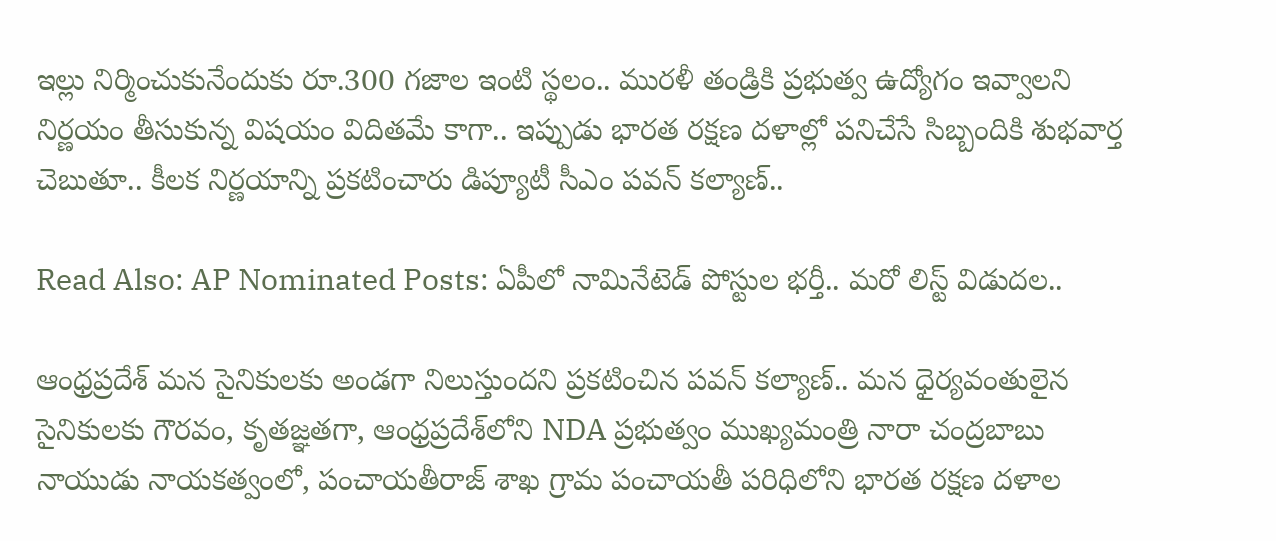ఇల్లు నిర్మించుకునేందుకు రూ.300 గజాల ఇంటి స్థలం.. మురళీ తండ్రికి ప్రభుత్వ ఉద్యోగం ఇవ్వాలని నిర్ణయం తీసుకున్న విషయం విదితమే కాగా.. ఇప్పుడు భారత రక్షణ దళాల్లో పనిచేసే సిబ్బందికి శుభవార్త చెబుతూ.. కీలక నిర్ణయాన్ని ప్రకటించారు డిప్యూటీ సీఎం పవన్‌ కల్యాణ్‌..

Read Also: AP Nominated Posts: ఏపీలో నామినేటెడ్‌ పోస్టుల భర్తీ.. మరో లిస్ట్‌ విడుదల..

ఆంధ్రప్రదేశ్ మన సైనికులకు అండగా నిలుస్తుందని ప్రకటించిన పవన్‌ కల్యాణ్‌.. మన ధైర్యవంతులైన సైనికులకు గౌరవం, కృతజ్ఞతగా, ఆంధ్రప్రదేశ్‌లోని NDA ప్రభుత్వం ముఖ్యమంత్రి నారా చంద్రబాబు నాయుడు నాయకత్వంలో, పంచాయతీరాజ్ శాఖ గ్రామ పంచాయతీ పరిధిలోని భారత రక్షణ దళాల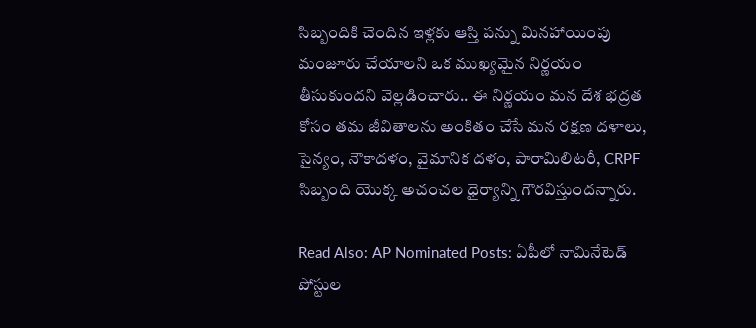సిబ్బందికి చెందిన ఇళ్లకు ఆస్తి పన్ను మినహాయింపు మంజూరు చేయాలని ఒక ముఖ్యమైన నిర్ణయం తీసుకుందని వెల్లడించారు.. ఈ నిర్ణయం మన దేశ భద్రత కోసం తమ జీవితాలను అంకితం చేసే మన రక్షణ దళాలు, సైన్యం, నౌకాదళం, వైమానిక దళం, పారామిలిటరీ, CRPF సిబ్బంది యొక్క అచంచల ధైర్యాన్ని గౌరవిస్తుందన్నారు.

Read Also: AP Nominated Posts: ఏపీలో నామినేటెడ్‌ పోస్టుల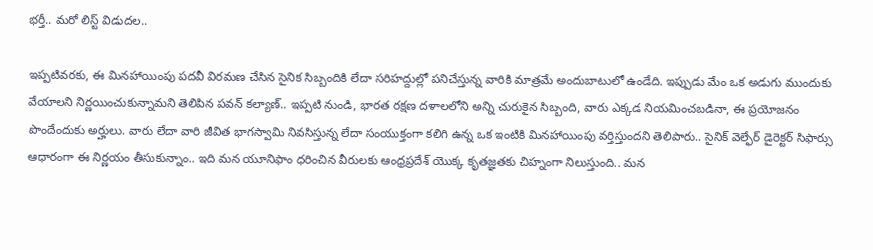భర్తీ.. మరో లిస్ట్‌ విడుదల..

ఇప్పటివరకు, ఈ మినహాయింపు పదవీ విరమణ చేసిన సైనిక సిబ్బందికి లేదా సరిహద్దుల్లో పనిచేస్తున్న వారికి మాత్రమే అందుబాటులో ఉండేది. ఇప్పుడు మేం ఒక అడుగు ముందుకు వేయాలని నిర్ణయించుకున్నామని తెలిపిన పవన్‌ కల్యాణ్‌.. ఇప్పటి నుండి, భారత రక్షణ దళాలలోని అన్ని చురుకైన సిబ్బంది, వారు ఎక్కడ నియమించబడినా, ఈ ప్రయోజనం పొందేందుకు అర్హులు. వారు లేదా వారి జీవిత భాగస్వామి నివసిస్తున్న లేదా సంయుక్తంగా కలిగి ఉన్న ఒక ఇంటికి మినహాయింపు వర్తిస్తుందని తెలిపారు.. సైనిక్ వెల్ఫేర్ డైరెక్టర్ సిఫార్సు ఆధారంగా ఈ నిర్ణయం తీసుకున్నాం.. ఇది మన యూనిఫాం ధరించిన వీరులకు ఆంధ్రప్రదేశ్ యొక్క కృతజ్ఞతకు చిహ్నంగా నిలుస్తుంది.. మన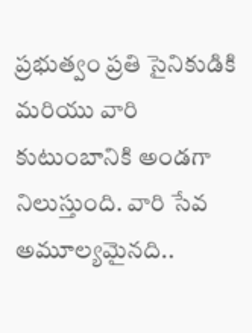ప్రభుత్వం ప్రతి సైనికుడికి మరియు వారి కుటుంబానికి అండగా నిలుస్తుంది. వారి సేవ అమూల్యమైనది..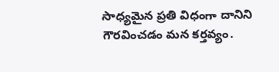సాధ్యమైన ప్రతి విధంగా దానిని గౌరవించడం మన కర్తవ్యం.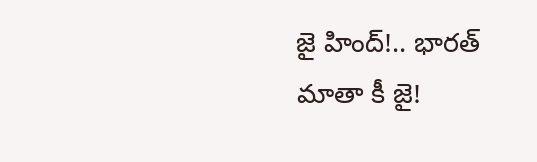జై హింద్!.. భారత్ మాతా కీ జై!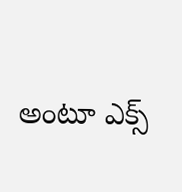అంటూ ఎక్స్‌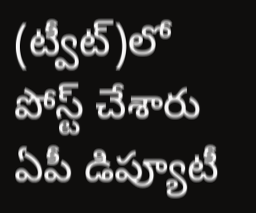(ట్వీట్)లో పోస్ట్‌ చేశారు ఏపీ డిప్యూటీ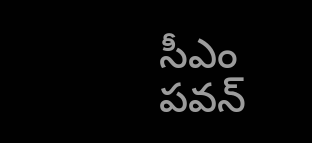సీఎం పవన్‌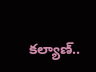కల్యాణ్‌..